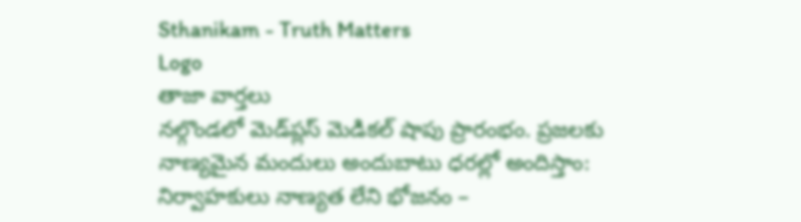Sthanikam - Truth Matters
Logo
తాజా వార్తలు
నల్గొండలో మెడ్‌ప్లస్ మెడికల్ షాపు ప్రారంభం. ప్రజలకు నాణ్యమైన మందులు అందుబాటు ధరల్లో అందిస్తాం: నిర్వాహకులు నాణ్యత లేని భోజనం –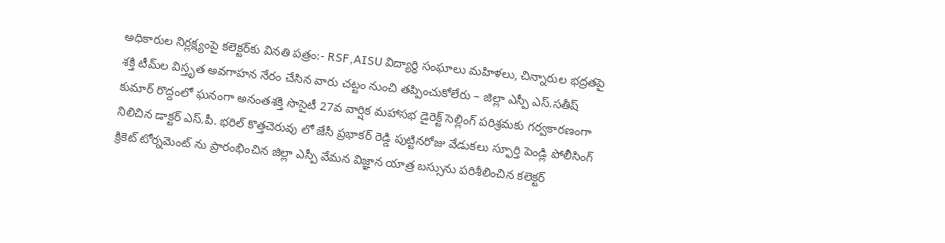అధికారుల నిర్లక్ష్యంపై కలెక్టర్‌కు వినతి పత్రం:- RSF,AISU విద్యార్థి సంఘాలు మహిళలు, చిన్నారుల భద్రతపై శక్తి టీమ్‌ల విస్తృత అవగాహన నేరం చేసిన వారు చట్టం నుంచి తప్పించుకోలేరు – జిల్లా ఎస్పీ ఎస్.సతీష్ కుమార్ రొద్దంలో ఘనంగా అనంతశక్తి సొసైటీ 27వ వార్షిక మహాసభ డైరెక్ట్ సెల్లింగ్ పరిశ్రమకు గర్వకారణంగా నిలిచిన డాక్టర్ ఎస్.పీ. భరిల్ కొత్తచెరువు లో జేసీ ప్రభాకర్ రెడ్డి పుట్టినరోజు వేడుకలు స్ఫూర్తి పెండ్లి పోలీసింగ్ క్రికెట్ టోర్నమెంట్ ను ప్రారంభించిన జిల్లా ఎస్పీ వేమన విజ్ఞాన యాత్ర బస్సును పరిశీలించిన కలెక్టర్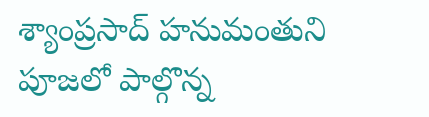శ్యాంప్రసాద్ హనుమంతుని పూజలో పాల్గొన్న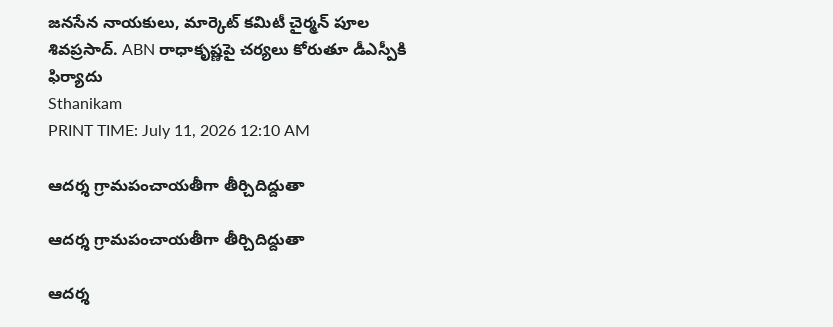జనసేన నాయకులు, మార్కెట్ కమిటీ చైర్మన్ పూల శివప్రసాద్. ABN రాధాకృష్ణపై చర్యలు కోరుతూ డీఎస్పీకి ఫిర్యాదు
Sthanikam
PRINT TIME: July 11, 2026 12:10 AM

ఆదర్శ గ్రామపంచాయతీగా తీర్చిదిద్దుతా

ఆదర్శ గ్రామపంచాయతీగా తీర్చిదిద్దుతా

ఆదర్శ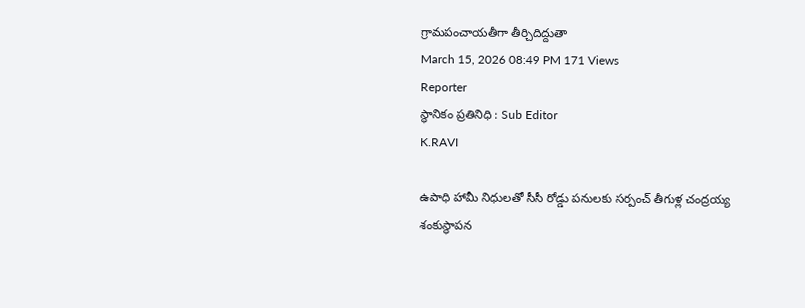గ్రామపంచాయతీగా తీర్చిదిద్దుతా
March 15, 2026 08:49 PM 171 Views
Reporter
స్థానికం ప్రతినిధి : Sub Editor
K.RAVI

ఉపాధి హామీ నిధులతో సీసీ రోడ్డు పనులకు సర్పంచ్ తీగుళ్ల చంద్రయ్య శంకుస్థాపన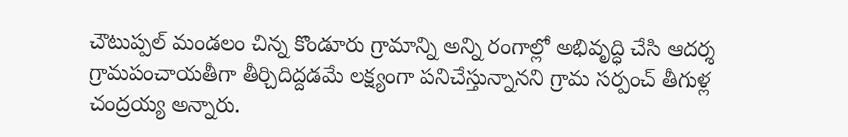చౌటుప్పల్ మండలం చిన్న కొండూరు గ్రామాన్ని అన్ని రంగాల్లో అభివృద్ధి చేసి ఆదర్శ గ్రామపంచాయతీగా తీర్చిదిద్దడమే లక్ష్యంగా పనిచేస్తున్నానని గ్రామ సర్పంచ్ తీగుళ్ల చంద్రయ్య అన్నారు.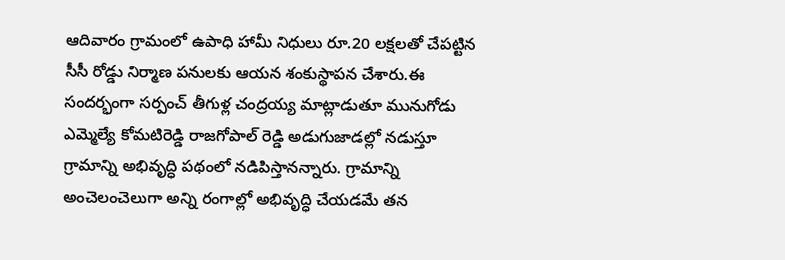ఆదివారం గ్రామంలో ఉపాధి హామీ నిధులు రూ.20 లక్షలతో చేపట్టిన సీసీ రోడ్డు నిర్మాణ పనులకు ఆయన శంకుస్థాపన చేశారు.ఈ సందర్భంగా సర్పంచ్ తీగుళ్ల చంద్రయ్య మాట్లాడుతూ మునుగోడు ఎమ్మెల్యే కోమటిరెడ్డి రాజగోపాల్ రెడ్డి అడుగుజాడల్లో నడుస్తూ గ్రామాన్ని అభివృద్ధి పథంలో నడిపిస్తానన్నారు. గ్రామాన్ని అంచెలంచెలుగా అన్ని రంగాల్లో అభివృద్ధి చేయడమే తన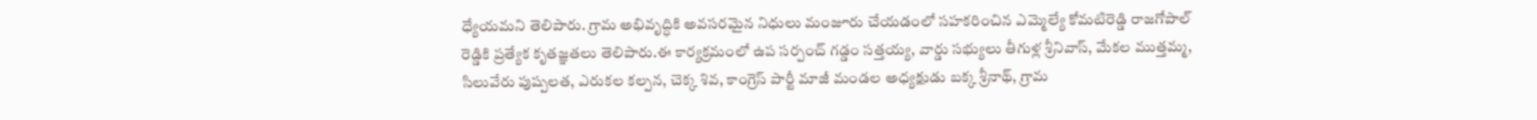ధ్యేయమని తెలిపారు. గ్రామ అభివృద్ధికి అవసరమైన నిధులు మంజూరు చేయడంలో సహకరించిన ఎమ్మెల్యే కోమటిరెడ్డి రాజగోపాల్ రెడ్డికి ప్రత్యేక కృతజ్ఞతలు తెలిపారు.ఈ కార్యక్రమంలో ఉప సర్పంచ్ గడ్డం సత్తయ్య, వార్డు సభ్యులు తీగుళ్ల శ్రీనివాస్, మేకల ముత్తమ్మ, సిలువేరు పుష్పలత, ఎరుకల కల్పన, చెక్క శివ, కాంగ్రెస్ పార్టీ మాజీ మండల అధ్యక్షుడు బక్క శ్రీనాథ్, గ్రామ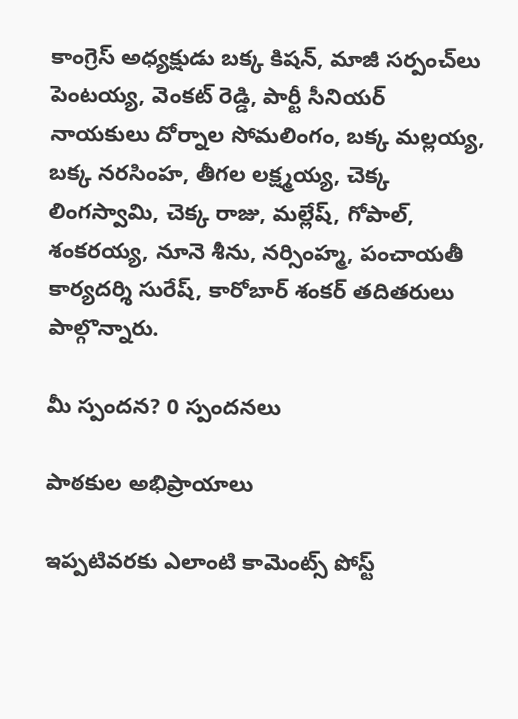కాంగ్రెస్ అధ్యక్షుడు బక్క కిషన్, మాజీ సర్పంచ్‌లు పెంటయ్య, వెంకట్ రెడ్డి, పార్టీ సీనియర్ నాయకులు దోర్నాల సోమలింగం, బక్క మల్లయ్య, బక్క నరసింహ, తీగల లక్ష్మయ్య, చెక్క లింగస్వామి, చెక్క రాజు, మల్లేష్, గోపాల్, శంకరయ్య, నూనె శీను, నర్సింహ్మ, పంచాయతీ కార్యదర్శి సురేష్, కారోబార్ శంకర్ తదితరులు పాల్గొన్నారు.

మీ స్పందన? 0 స్పందనలు

పాఠకుల అభిప్రాయాలు

ఇప్పటివరకు ఎలాంటి కామెంట్స్ పోస్ట్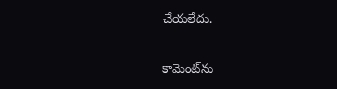చేయలేదు.


కామెంట్‌ను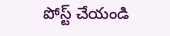పోస్ట్ చేయండి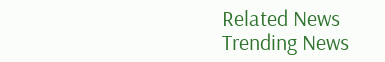Related News
Trending News